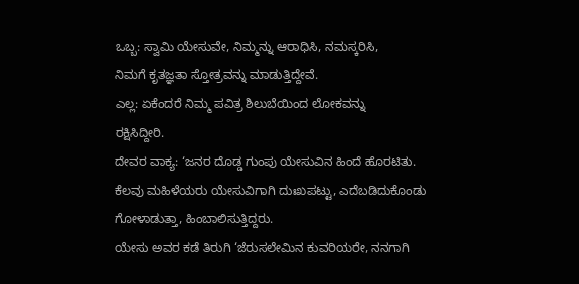ಒಬ್ಬ: ಸ್ವಾಮಿ ಯೇಸುವೇ, ನಿಮ್ಮನ್ನು ಆರಾಧಿಸಿ, ನಮಸ್ಕರಿಸಿ,
ನಿಮಗೆ ಕೃತಜ್ಞತಾ ಸ್ತೋತ್ರವನ್ನು ಮಾಡುತ್ತಿದ್ದೇವೆ.
ಎಲ್ಲ: ಏಕೆಂದರೆ ನಿಮ್ಮ ಪವಿತ್ರ ಶಿಲುಬೆಯಿಂದ ಲೋಕವನ್ನು
ರಕ್ಷಿಸಿದ್ದೀರಿ.
ದೇವರ ವಾಕ್ಯ: ‘ಜನರ ದೊಡ್ಡ ಗುಂಪು ಯೇಸುವಿನ ಹಿಂದೆ ಹೊರಟಿತು.
ಕೆಲವು ಮಹಿಳೆಯರು ಯೇಸುವಿಗಾಗಿ ದುಃಖಪಟ್ಟು, ಎದೆಬಡಿದುಕೊಂಡು ಗೋಳಾಡುತ್ತಾ, ಹಿಂಬಾಲಿಸುತ್ತಿದ್ದರು.
ಯೇಸು ಅವರ ಕಡೆ ತಿರುಗಿ ‘ಜೆರುಸಲೇಮಿನ ಕುವರಿಯರೇ, ನನಗಾಗಿ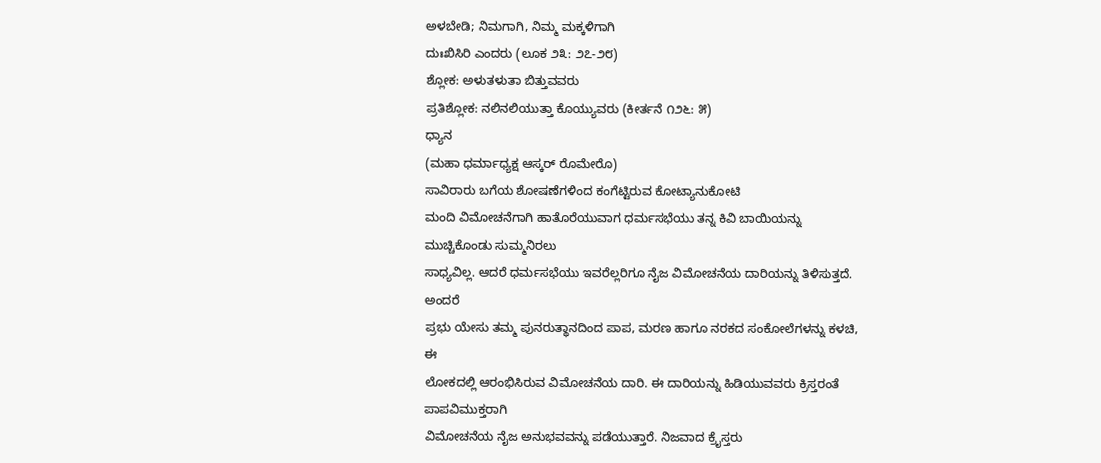ಅಳಬೇಡಿ; ನಿಮಗಾಗಿ, ನಿಮ್ಮ ಮಕ್ಕಳಿಗಾಗಿ
ದುಃಖಿಸಿರಿ ಎಂದರು (ಲೂಕ ೨೩: ೨೭-೨೮)
ಶ್ಲೋಕ: ಅಳುತಳುತಾ ಬಿತ್ತುವವರು
ಪ್ರತಿಶ್ಲೋಕ: ನಲಿನಲಿಯುತ್ತಾ ಕೊಯ್ಯುವರು (ಕೀರ್ತನೆ ೧೨೬: ೫)
ಧ್ಯಾನ
(ಮಹಾ ಧರ್ಮಾಧ್ಯಕ್ಷ ಆಸ್ಕರ್ ರೊಮೇರೊ)
ಸಾವಿರಾರು ಬಗೆಯ ಶೋಷಣೆಗಳಿಂದ ಕಂಗೆಟ್ಟಿರುವ ಕೋಟ್ಯಾನುಕೋಟಿ
ಮಂದಿ ವಿಮೋಚನೆಗಾಗಿ ಹಾತೊರೆಯುವಾಗ ಧರ್ಮಸಭೆಯು ತನ್ನ ಕಿವಿ ಬಾಯಿಯನ್ನು ಮುಚ್ಚಿಕೊಂಡು ಸುಮ್ಮನಿರಲು
ಸಾಧ್ಯವಿಲ್ಲ. ಆದರೆ ಧರ್ಮಸಭೆಯು ಇವರೆಲ್ಲರಿಗೂ ನೈಜ ವಿಮೋಚನೆಯ ದಾರಿಯನ್ನು ತಿಳಿಸುತ್ತದೆ. ಅಂದರೆ
ಪ್ರಭು ಯೇಸು ತಮ್ಮ ಪುನರುತ್ಥಾನದಿಂದ ಪಾಪ, ಮರಣ ಹಾಗೂ ನರಕದ ಸಂಕೋಲೆಗಳನ್ನು ಕಳಚಿ, ಈ
ಲೋಕದಲ್ಲಿ ಆರಂಭಿಸಿರುವ ವಿಮೋಚನೆಯ ದಾರಿ. ಈ ದಾರಿಯನ್ನು ಹಿಡಿಯುವವರು ಕ್ರಿಸ್ತರಂತೆ ಪಾಪವಿಮುಕ್ತರಾಗಿ
ವಿಮೋಚನೆಯ ನೈಜ ಅನುಭವವನ್ನು ಪಡೆಯುತ್ತಾರೆ. ನಿಜವಾದ ಕ್ರೈಸ್ತರು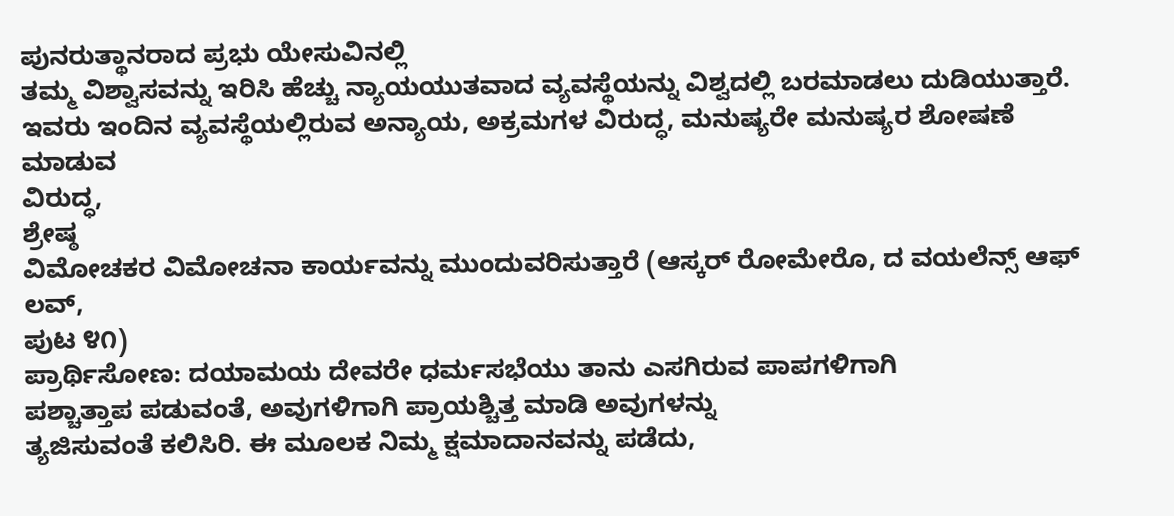ಪುನರುತ್ಥಾನರಾದ ಪ್ರಭು ಯೇಸುವಿನಲ್ಲಿ
ತಮ್ಮ ವಿಶ್ವಾಸವನ್ನು ಇರಿಸಿ ಹೆಚ್ಚು ನ್ಯಾಯಯುತವಾದ ವ್ಯವಸ್ಥೆಯನ್ನು ವಿಶ್ವದಲ್ಲಿ ಬರಮಾಡಲು ದುಡಿಯುತ್ತಾರೆ.
ಇವರು ಇಂದಿನ ವ್ಯವಸ್ಥೆಯಲ್ಲಿರುವ ಅನ್ಯಾಯ, ಅಕ್ರಮಗಳ ವಿರುದ್ಧ, ಮನುಷ್ಯರೇ ಮನುಷ್ಯರ ಶೋಷಣೆ ಮಾಡುವ
ವಿರುದ್ಧ,
ಶ್ರೇಷ್ಠ
ವಿಮೋಚಕರ ವಿಮೋಚನಾ ಕಾರ್ಯವನ್ನು ಮುಂದುವರಿಸುತ್ತಾರೆ (ಆಸ್ಕರ್ ರೋಮೇರೊ, ದ ವಯಲೆನ್ಸ್ ಆಫ್ ಲವ್,
ಪುಟ ೪೧)
ಪ್ರಾರ್ಥಿಸೋಣ: ದಯಾಮಯ ದೇವರೇ ಧರ್ಮಸಭೆಯು ತಾನು ಎಸಗಿರುವ ಪಾಪಗಳಿಗಾಗಿ
ಪಶ್ಚಾತ್ತಾಪ ಪಡುವಂತೆ, ಅವುಗಳಿಗಾಗಿ ಪ್ರಾಯಶ್ಚಿತ್ತ ಮಾಡಿ ಅವುಗಳನ್ನು
ತ್ಯಜಿಸುವಂತೆ ಕಲಿಸಿರಿ. ಈ ಮೂಲಕ ನಿಮ್ಮ ಕ್ಷಮಾದಾನವನ್ನು ಪಡೆದು,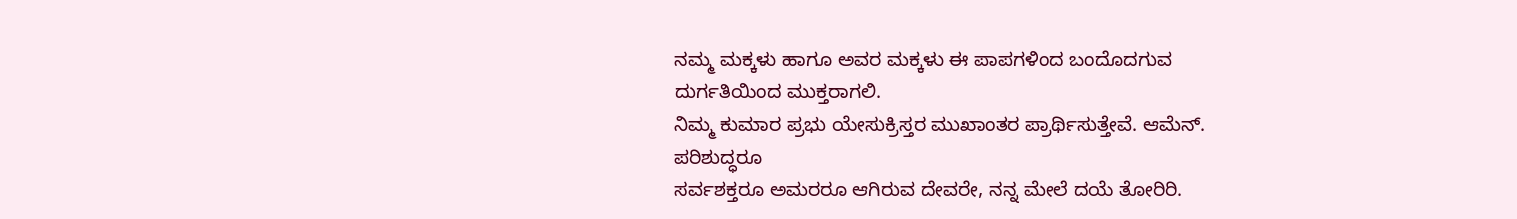ನಮ್ಮ ಮಕ್ಕಳು ಹಾಗೂ ಅವರ ಮಕ್ಕಳು ಈ ಪಾಪಗಳಿಂದ ಬಂದೊದಗುವ
ದುರ್ಗತಿಯಿಂದ ಮುಕ್ತರಾಗಲಿ.
ನಿಮ್ಮ ಕುಮಾರ ಪ್ರಭು ಯೇಸುಕ್ರಿಸ್ತರ ಮುಖಾಂತರ ಪ್ರಾರ್ಥಿಸುತ್ತೇವೆ. ಆಮೆನ್.
ಪರಿಶುದ್ಧರೂ
ಸರ್ವಶಕ್ತರೂ ಅಮರರೂ ಆಗಿರುವ ದೇವರೇ, ನನ್ನ ಮೇಲೆ ದಯೆ ತೋರಿರಿ.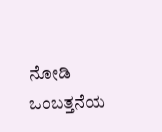ನೋಡಿ ಒಂಬತ್ತನೆಯ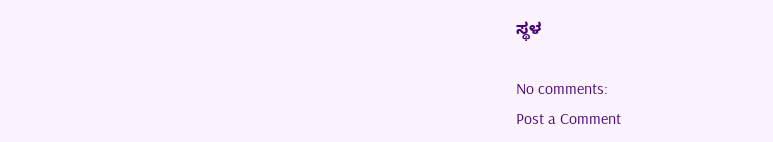ಸ್ಥಳ

No comments:
Post a Comment